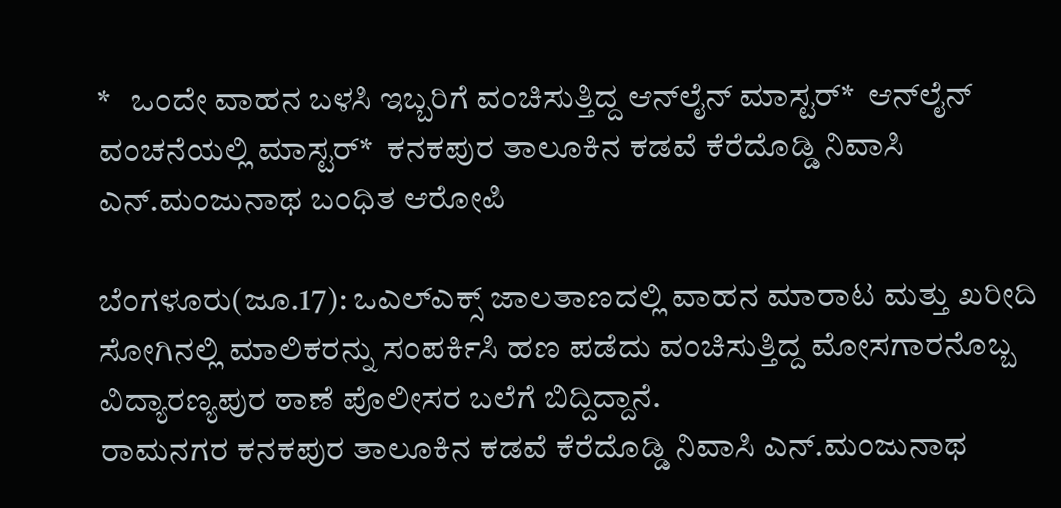*   ಒಂದೇ ವಾಹನ ಬಳಸಿ ಇಬ್ಬರಿಗೆ ವಂಚಿಸುತ್ತಿದ್ದ ಆನ್‌ಲೈನ್‌ ಮಾಸ್ಟರ್‌*  ಆನ್‌ಲೈನ್‌ ವಂಚನೆಯಲ್ಲಿ ಮಾಸ್ಟರ್‌*  ಕನಕಪುರ ತಾಲೂಕಿನ ಕಡವೆ ಕೆರೆದೊಡ್ಡಿ ನಿವಾಸಿ ಎನ್‌.ಮಂಜುನಾಥ ಬಂಧಿತ ಆರೋಪಿ

ಬೆಂಗಳೂರು(ಜೂ.17): ಒಎಲ್‌ಎಕ್ಸ್‌ ಜಾಲತಾಣದಲ್ಲಿ ವಾಹನ ಮಾರಾಟ ಮತ್ತು ಖರೀದಿ ಸೋಗಿನಲ್ಲಿ ಮಾಲಿಕರನ್ನು ಸಂಪರ್ಕಿಸಿ ಹಣ ಪಡೆದು ವಂಚಿಸುತ್ತಿದ್ದ ಮೋಸಗಾರನೊಬ್ಬ ವಿದ್ಯಾರಣ್ಯಪುರ ಠಾಣೆ ಪೊಲೀಸರ ಬಲೆಗೆ ಬಿದ್ದಿದ್ದಾನೆ.
ರಾಮನಗರ ಕನಕಪುರ ತಾಲೂಕಿನ ಕಡವೆ ಕೆರೆದೊಡ್ಡಿ ನಿವಾಸಿ ಎನ್‌.ಮಂಜುನಾಥ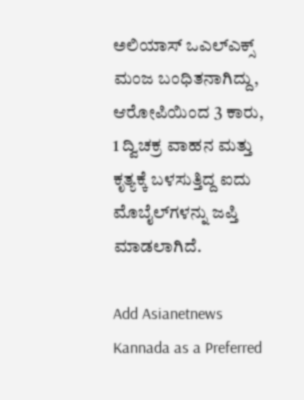ಅಲಿಯಾಸ್‌ ಒಎಲ್‌ಎಕ್ಸ್‌ ಮಂಜ ಬಂಧಿತನಾಗಿದ್ದು, ಆರೋಪಿಯಿಂದ 3 ಕಾರು, 1 ದ್ವಿಚಕ್ರ ವಾಹನ ಮತ್ತು ಕೃತ್ಯಕ್ಕೆ ಬಳಸುತ್ತಿದ್ದ ಐದು ಮೊಬೈಲ್‌ಗಳನ್ನು ಜಪ್ತಿ ಮಾಡಲಾಗಿದೆ.

Add Asianetnews Kannada as a Preferred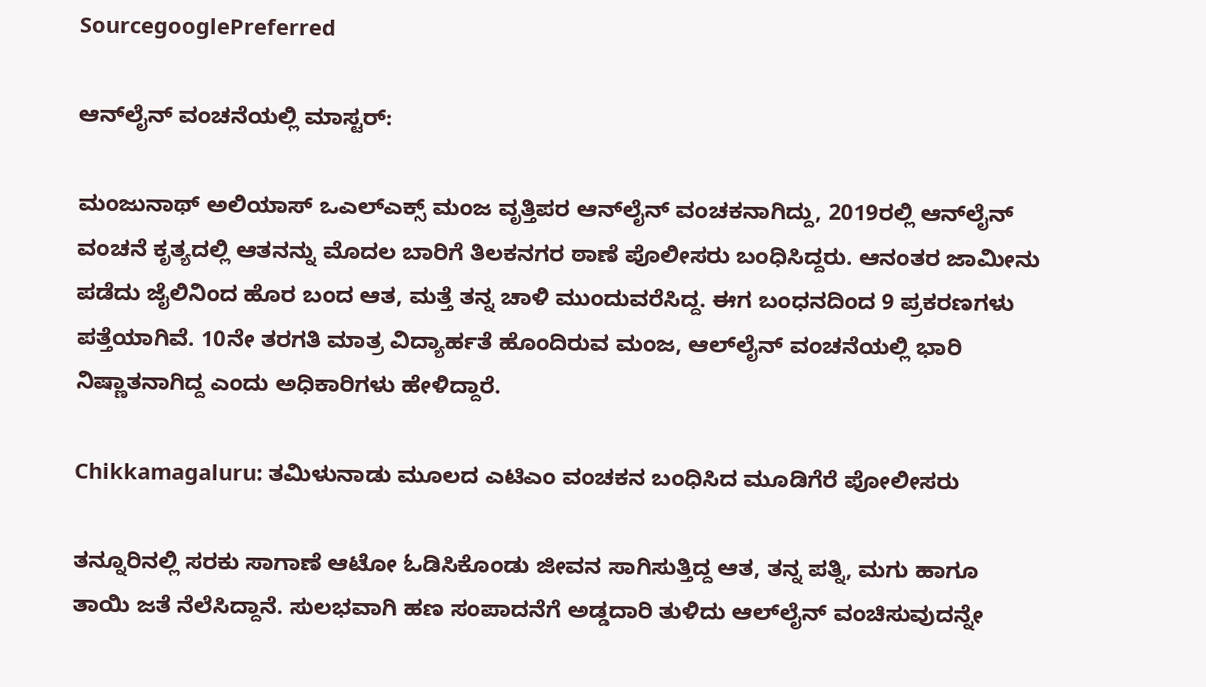SourcegooglePreferred

ಆನ್‌ಲೈನ್‌ ವಂಚನೆಯಲ್ಲಿ ಮಾಸ್ಟರ್‌:

ಮಂಜುನಾಥ್‌ ಅಲಿಯಾಸ್‌ ಒಎಲ್‌ಎಕ್ಸ್‌ ಮಂಜ ವೃತ್ತಿಪರ ಆನ್‌ಲೈನ್‌ ವಂಚಕನಾಗಿದ್ದು, 2019ರಲ್ಲಿ ಆನ್‌ಲೈನ್‌ ವಂಚನೆ ಕೃತ್ಯದಲ್ಲಿ ಆತನನ್ನು ಮೊದಲ ಬಾರಿಗೆ ತಿಲಕನಗರ ಠಾಣೆ ಪೊಲೀಸರು ಬಂಧಿಸಿದ್ದರು. ಆನಂತರ ಜಾಮೀನು ಪಡೆದು ಜೈಲಿನಿಂದ ಹೊರ ಬಂದ ಆತ, ಮತ್ತೆ ತನ್ನ ಚಾಳಿ ಮುಂದುವರೆಸಿದ್ದ. ಈಗ ಬಂಧನದಿಂದ 9 ಪ್ರಕರಣಗಳು ಪತ್ತೆಯಾಗಿವೆ. 10ನೇ ತರಗತಿ ಮಾತ್ರ ವಿದ್ಯಾರ್ಹತೆ ಹೊಂದಿರುವ ಮಂಜ, ಆಲ್‌ಲೈನ್‌ ವಂಚನೆಯಲ್ಲಿ ಭಾರಿ ನಿಷ್ಣಾತನಾಗಿದ್ದ ಎಂದು ಅಧಿಕಾರಿಗಳು ಹೇಳಿದ್ದಾರೆ.

Chikkamagaluru: ತಮಿಳುನಾಡು ಮೂಲದ ಎಟಿಎಂ ವಂಚಕನ ಬಂಧಿಸಿದ ಮೂಡಿಗೆರೆ ಪೋಲೀಸರು

ತನ್ನೂರಿನಲ್ಲಿ ಸರಕು ಸಾಗಾಣೆ ಆಟೋ ಓಡಿಸಿಕೊಂಡು ಜೀವನ ಸಾಗಿಸುತ್ತಿದ್ದ ಆತ, ತನ್ನ ಪತ್ನಿ, ಮಗು ಹಾಗೂ ತಾಯಿ ಜತೆ ನೆಲೆಸಿದ್ದಾನೆ. ಸುಲಭವಾಗಿ ಹಣ ಸಂಪಾದನೆಗೆ ಅಡ್ಡದಾರಿ ತುಳಿದು ಆಲ್‌ಲೈನ್‌ ವಂಚಿಸುವುದನ್ನೇ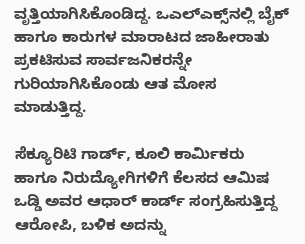ವೃತ್ತಿಯಾಗಿಸಿಕೊಂಡಿದ್ದ. ಒಎಲ್‌ಎಕ್ಸ್‌ನಲ್ಲಿ ಬೈಕ್‌ ಹಾಗೂ ಕಾರುಗಳ ಮಾರಾಟದ ಜಾಹೀರಾತು ಪ್ರಕಟಿಸುವ ಸಾರ್ವಜನಿಕರನ್ನೇ ಗುರಿಯಾಗಿಸಿಕೊಂಡು ಆತ ಮೋಸ ಮಾಡುತ್ತಿದ್ದ.

ಸೆಕ್ಯೂರಿಟಿ ಗಾರ್ಡ್‌, ಕೂಲಿ ಕಾರ್ಮಿಕರು ಹಾಗೂ ನಿರುದ್ಯೋಗಿಗಳಿಗೆ ಕೆಲಸದ ಆಮಿಷ ಒಡ್ಡಿ ಅವರ ಆಧಾರ್‌ ಕಾರ್ಡ್‌ ಸಂಗ್ರಹಿಸುತ್ತಿದ್ದ ಆರೋಪಿ, ಬಳಿಕ ಅದನ್ನು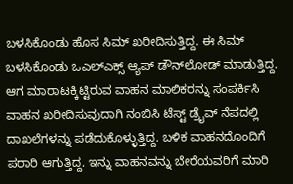ಬಳಸಿಕೊಂಡು ಹೊಸ ಸಿಮ್‌ ಖರೀದಿಸುತ್ತಿದ್ದ. ಈ ಸಿಮ್‌ ಬಳಸಿಕೊಂಡು ಒಎಲ್‌ಎಕ್ಸ್‌ ಆ್ಯಪ್‌ ಡೌನ್‌ಲೋಡ್‌ ಮಾಡುತ್ತಿದ್ದ. ಆಗ ಮಾರಾಟಕ್ಕಿಟ್ಟಿರುವ ವಾಹನ ಮಾಲಿಕರನ್ನು ಸಂಪರ್ಕಿಸಿ ವಾಹನ ಖರೀದಿಸುವುದಾಗಿ ನಂಬಿಸಿ ಟೆಸ್ಟ್‌ ಡ್ರೈವ್‌ ನೆಪದಲ್ಲಿ ದಾಖಲೆಗಳನ್ನು ಪಡೆದುಕೊಳ್ಳುತ್ತಿದ್ದ. ಬಳಿಕ ವಾಹನದೊಂದಿಗೆ ಪರಾರಿ ಆಗುತ್ತಿದ್ದ. ಇನ್ನು ವಾಹನವನ್ನು ಬೇರೆಯವರಿಗೆ ಮಾರಿ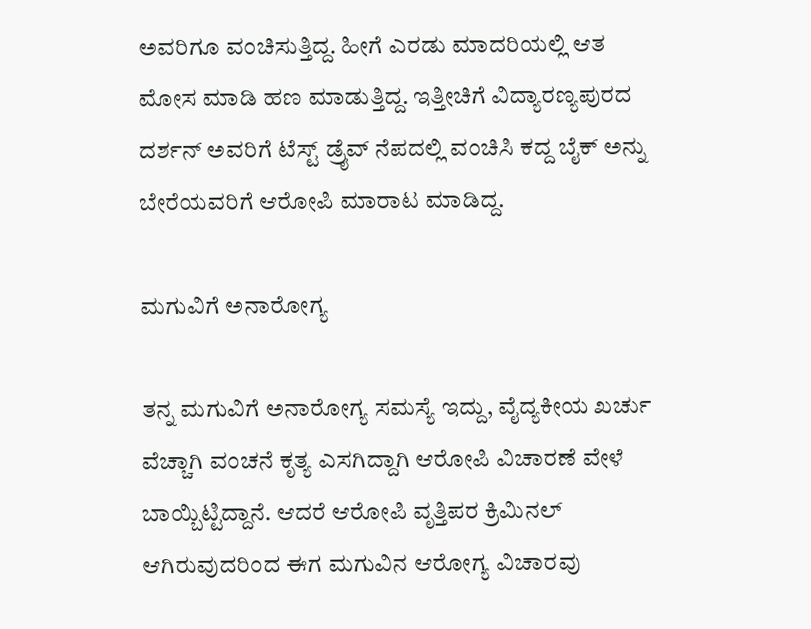ಅವರಿಗೂ ವಂಚಿಸುತ್ತಿದ್ದ. ಹೀಗೆ ಎರಡು ಮಾದರಿಯಲ್ಲಿ ಆತ ಮೋಸ ಮಾಡಿ ಹಣ ಮಾಡುತ್ತಿದ್ದ. ಇತ್ತೀಚಿಗೆ ವಿದ್ಯಾರಣ್ಯಪುರದ ದರ್ಶನ್‌ ಅವರಿಗೆ ಟೆಸ್ಟ್‌ ಡ್ರೈವ್‌ ನೆಪದಲ್ಲಿ ವಂಚಿಸಿ ಕದ್ದ ಬೈಕ್‌ ಅನ್ನು ಬೇರೆಯವರಿಗೆ ಆರೋಪಿ ಮಾರಾಟ ಮಾಡಿದ್ದ.

ಮಗುವಿಗೆ ಅನಾರೋಗ್ಯ

ತನ್ನ ಮಗುವಿಗೆ ಅನಾರೋಗ್ಯ ಸಮಸ್ಯೆ ಇದ್ದು, ವೈದ್ಯಕೀಯ ಖರ್ಚು ವೆಚ್ಚಾಗಿ ವಂಚನೆ ಕೃತ್ಯ ಎಸಗಿದ್ದಾಗಿ ಆರೋಪಿ ವಿಚಾರಣೆ ವೇಳೆ ಬಾಯ್ಬಿಟ್ಟಿದ್ದಾನೆ. ಆದರೆ ಆರೋಪಿ ವೃತ್ತಿಪರ ಕ್ರಿಮಿನಲ್‌ ಆಗಿರುವುದರಿಂದ ಈಗ ಮಗುವಿನ ಆರೋಗ್ಯ ವಿಚಾರವು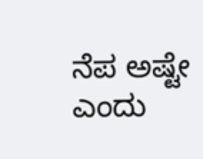ನೆಪ ಅಷ್ಟೇ ಎಂದು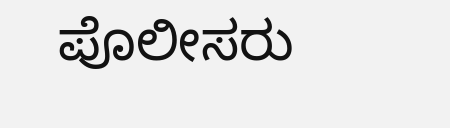ಪೊಲೀಸರು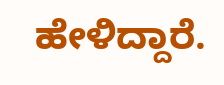ಹೇಳಿದ್ದಾರೆ.